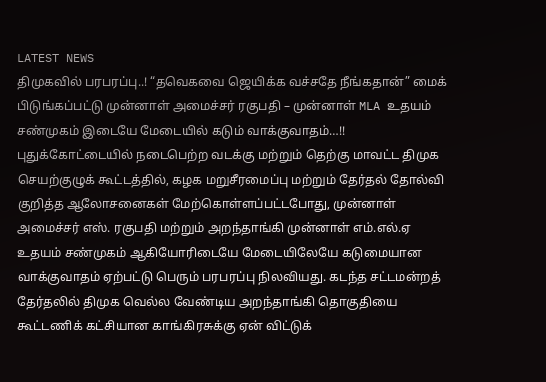LATEST NEWS
திமுகவில் பரபரப்பு..! “தவெகவை ஜெயிக்க வச்சதே நீங்கதான்” மைக் பிடுங்கப்பட்டு முன்னாள் அமைச்சர் ரகுபதி – முன்னாள் MLA உதயம் சண்முகம் இடையே மேடையில் கடும் வாக்குவாதம்…!!
புதுக்கோட்டையில் நடைபெற்ற வடக்கு மற்றும் தெற்கு மாவட்ட திமுக செயற்குழுக் கூட்டத்தில், கழக மறுசீரமைப்பு மற்றும் தேர்தல் தோல்வி குறித்த ஆலோசனைகள் மேற்கொள்ளப்பட்டபோது, முன்னாள் அமைச்சர் எஸ். ரகுபதி மற்றும் அறந்தாங்கி முன்னாள் எம்.எல்.ஏ உதயம் சண்முகம் ஆகியோரிடையே மேடையிலேயே கடுமையான வாக்குவாதம் ஏற்பட்டு பெரும் பரபரப்பு நிலவியது. கடந்த சட்டமன்றத் தேர்தலில் திமுக வெல்ல வேண்டிய அறந்தாங்கி தொகுதியை கூட்டணிக் கட்சியான காங்கிரசுக்கு ஏன் விட்டுக்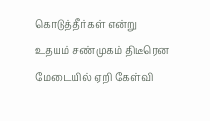கொடுத்தீர்கள் என்று உதயம் சண்முகம் திடீரென மேடையில் ஏறி கேள்வி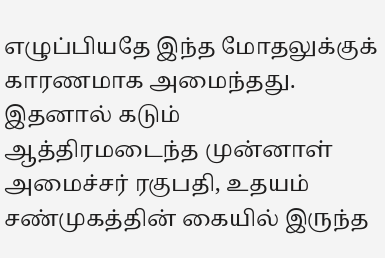எழுப்பியதே இந்த மோதலுக்குக் காரணமாக அமைந்தது.
இதனால் கடும் ஆத்திரமடைந்த முன்னாள் அமைச்சர் ரகுபதி, உதயம் சண்முகத்தின் கையில் இருந்த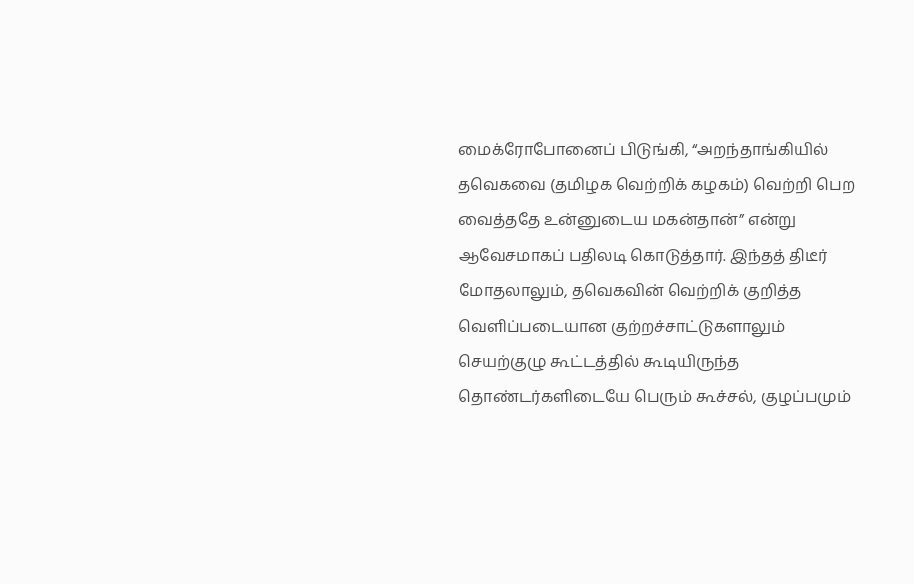மைக்ரோபோனைப் பிடுங்கி, “அறந்தாங்கியில் தவெகவை (தமிழக வெற்றிக் கழகம்) வெற்றி பெற வைத்ததே உன்னுடைய மகன்தான்” என்று ஆவேசமாகப் பதிலடி கொடுத்தார். இந்தத் திடீர் மோதலாலும், தவெகவின் வெற்றிக் குறித்த வெளிப்படையான குற்றச்சாட்டுகளாலும் செயற்குழு கூட்டத்தில் கூடியிருந்த தொண்டர்களிடையே பெரும் கூச்சல், குழப்பமும்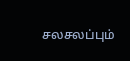சலசலப்பும்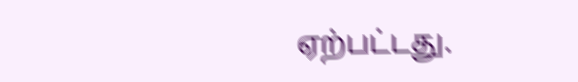ஏற்பட்டது.